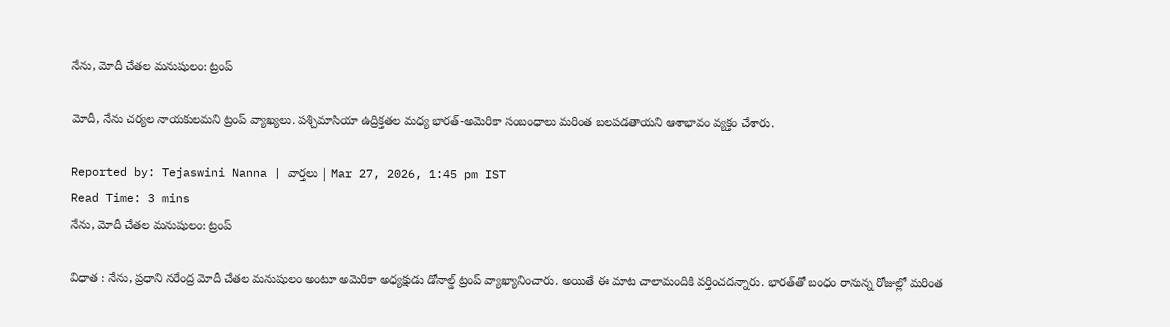నేను, మోదీ చేతల మనుషులం: ట్రంప్‌

మోదీ, నేను చర్యల నాయకులమని ట్రంప్ వ్యాఖ్యలు. పశ్చిమాసియా ఉద్రిక్తతల మధ్య భారత్-అమెరికా సంబంధాలు మరింత బలపడతాయని ఆశాభావం వ్యక్తం చేశారు.

Reported by: Tejaswini Nanna | వార్త‌లు | Mar 27, 2026, 1:45 pm IST
Read Time: 3 mins
నేను, మోదీ చేతల మనుషులం: ట్రంప్‌

విధాత : నేను, ప్రధాని నరేంద్ర మోదీ చేతల మనుషులం అంటూ అమెరికా అధ్యక్షుడు డోనాల్డ్ ట్రంప్ వ్యాఖ్యానించారు. అయితే ఈ మాట చాలామందికి వర్తించదన్నారు. భారత్‌తో బంధం రానున్న రోజుల్లో మరింత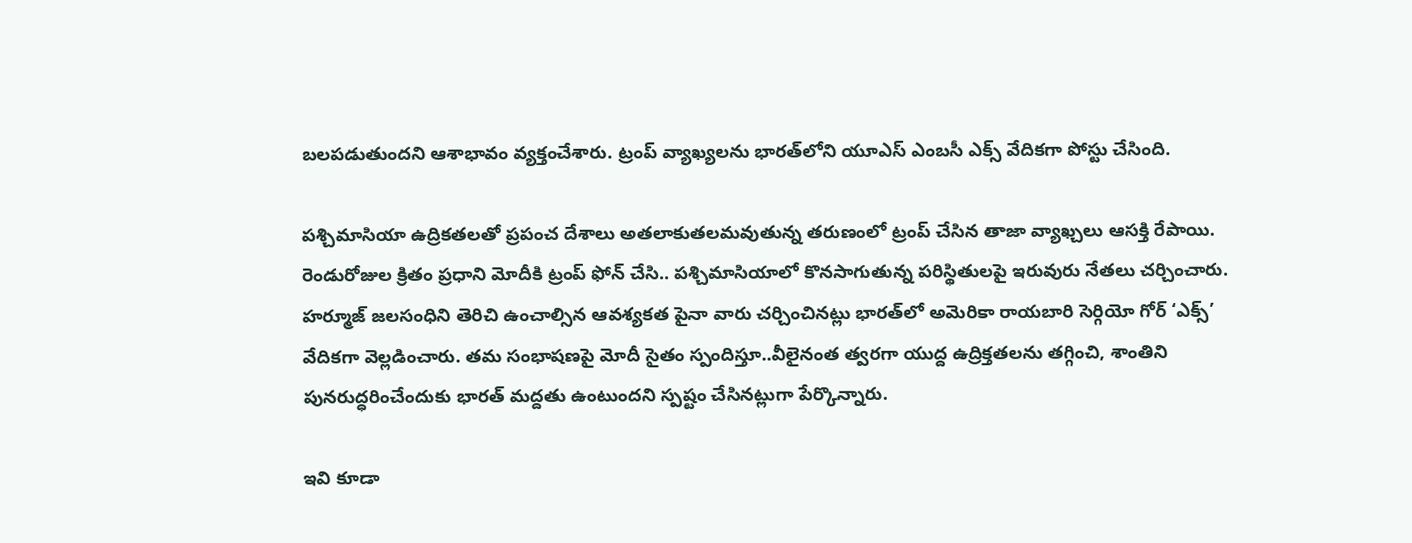బలపడుతుందని ఆశాభావం వ్యక్తంచేశారు. ట్రంప్ వ్యాఖ్యలను భారత్‌లోని యూఎస్ ఎంబసీ ఎక్స్ వేదికగా పోస్టు చేసింది.

పశ్చిమాసియా ఉద్రికతలతో ప్రపంచ దేశాలు అతలాకుతలమవుతున్న తరుణంలో ట్రంప్ చేసిన తాజా వ్యాఖ్చలు ఆసక్తి రేపాయి. రెండురోజుల క్రితం ప్రధాని మోదీకి ట్రంప్‌ ఫోన్‌ చేసి.. పశ్చిమాసియాలో కొనసాగుతున్న పరిస్థితులపై ఇరువురు నేతలు చర్చించారు. హర్మూజ్‌ జలసంధిని తెరిచి ఉంచాల్సిన ఆవశ్యకత పైనా వారు చర్చించినట్లు భారత్‌లో అమెరికా రాయబారి సెర్గియో గోర్‌ ‘ఎక్స్‌’ వేదికగా వెల్లడించారు. తమ సంభాషణపై మోదీ సైతం స్పందిస్తూ..వీలైనంత త్వరగా యుద్ద ఉద్రిక్తతలను తగ్గించి, శాంతిని పునరుద్ధరించేందుకు భారత్‌ మద్దతు ఉంటుందని స్పష్టం చేసినట్లుగా పేర్కొన్నారు.

ఇవి కూడా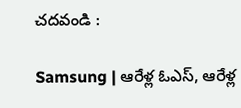చదవండి :

Samsung | ఆరేళ్ల ఓఎస్, ఆరేళ్ల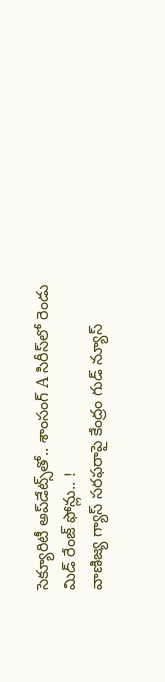సెక్యూరిటీ అప్‌డేట్స్‌తో.. శాంసంగ్ A సిరీస్‌లో రెండు మిడ్ రేంజ్ ఫోన్లు.. !
వాణిజ్య గ్యాస్‌ సరఫరాపై కేంద్రం గుడ్ న్యూస్